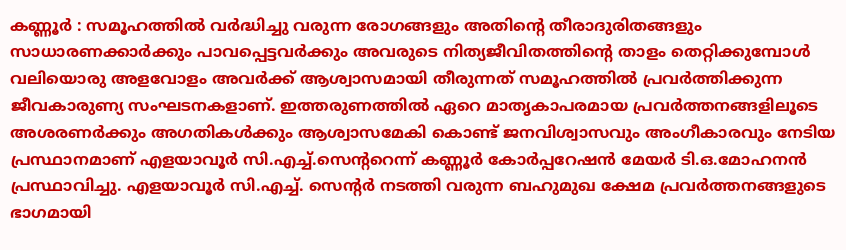കണ്ണൂർ : സമൂഹത്തിൽ വർദ്ധിച്ചു വരുന്ന രോഗങ്ങളും അതിന്റെ തീരാദുരിതങ്ങളും സാധാരണക്കാർക്കും പാവപ്പെട്ടവർക്കും അവരുടെ നിത്യജീവിതത്തിന്റെ താളം തെറ്റിക്കുമ്പോൾ വലിയൊരു അളവോളം അവർക്ക് ആശ്വാസമായി തീരുന്നത് സമൂഹത്തിൽ പ്രവർത്തിക്കുന്ന ജീവകാരുണ്യ സംഘടനകളാണ്. ഇത്തരുണത്തിൽ ഏറെ മാതൃകാപരമായ പ്രവർത്തനങ്ങളിലൂടെ അശരണർക്കും അഗതികൾക്കും ആശ്വാസമേകി കൊണ്ട് ജനവിശ്വാസവും അംഗീകാരവും നേടിയ പ്രസ്ഥാനമാണ് എളയാവൂർ സി.എച്ച്.സെന്ററെന്ന് കണ്ണൂർ കോർപ്പറേഷൻ മേയർ ടി.ഒ.മോഹനൻ പ്രസ്ഥാവിച്ചു. എളയാവൂർ സി.എച്ച്. സെന്റർ നടത്തി വരുന്ന ബഹുമുഖ ക്ഷേമ പ്രവർത്തനങ്ങളുടെ ഭാഗമായി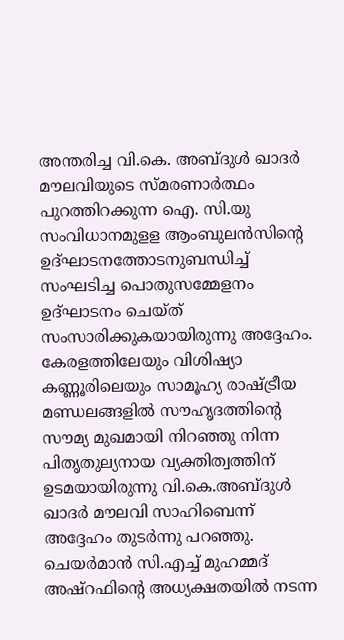അന്തരിച്ച വി.കെ. അബ്ദുൾ ഖാദർ മൗലവിയുടെ സ്മരണാർത്ഥം പുറത്തിറക്കുന്ന ഐ. സി.യു സംവിധാനമുളള ആംബുലൻസിന്റെ ഉദ്ഘാടനത്തോടനുബന്ധിച്ച് സംഘടിച്ച പൊതുസമ്മേളനം ഉദ്ഘാടനം ചെയ്ത് സംസാരിക്കുകയായിരുന്നു അദ്ദേഹം. കേരളത്തിലേയും വിശിഷ്യാ കണ്ണൂരിലെയും സാമൂഹ്യ രാഷ്ട്രീയ മണ്ഡലങ്ങളിൽ സൗഹൃദത്തിന്റെ സൗമ്യ മുഖമായി നിറഞ്ഞു നിന്ന പിതൃതുല്യനായ വ്യക്തിത്വത്തിന് ഉടമയായിരുന്നു വി.കെ.അബ്ദുൾ ഖാദർ മൗലവി സാഹിബെന്ന് അദ്ദേഹം തുടർന്നു പറഞ്ഞു. ചെയർമാൻ സി.എച്ച് മുഹമ്മദ് അഷ്റഫിന്റെ അധ്യക്ഷതയിൽ നടന്ന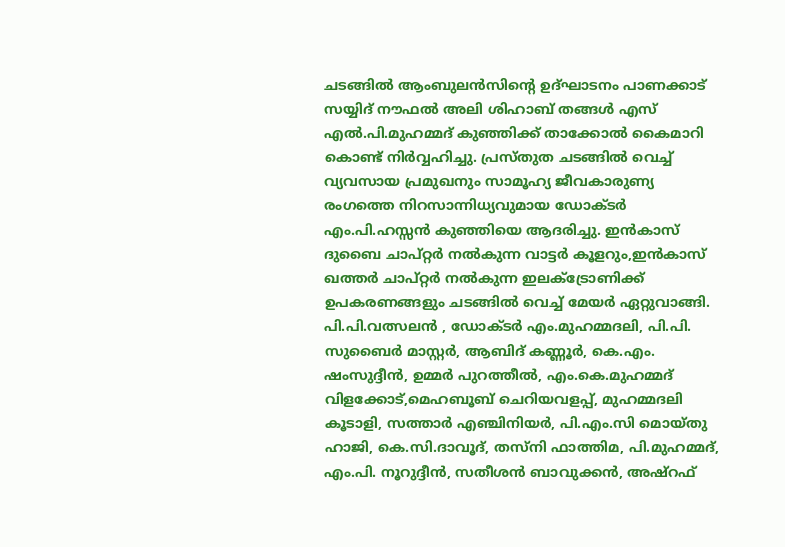ചടങ്ങിൽ ആംബുലൻസിന്റെ ഉദ്ഘാടനം പാണക്കാട് സയ്യിദ് നൗഫൽ അലി ശിഹാബ് തങ്ങൾ എസ് എൽ.പി.മുഹമ്മദ് കുഞ്ഞിക്ക് താക്കോൽ കൈമാറി കൊണ്ട് നിർവ്വഹിച്ചു. പ്രസ്തുത ചടങ്ങിൽ വെച്ച് വ്യവസായ പ്രമുഖനും സാമൂഹ്യ ജീവകാരുണ്യ രംഗത്തെ നിറസാന്നിധ്യവുമായ ഡോക്ടർ എം.പി.ഹസ്സൻ കുഞ്ഞിയെ ആദരിച്ചു. ഇൻകാസ് ദുബൈ ചാപ്റ്റർ നൽകുന്ന വാട്ടർ കൂളറും,ഇൻകാസ് ഖത്തർ ചാപ്റ്റർ നൽകുന്ന ഇലക്ട്രോണിക്ക് ഉപകരണങ്ങളും ചടങ്ങിൽ വെച്ച് മേയർ ഏറ്റുവാങ്ങി. പി.പി.വത്സലൻ , ഡോക്ടർ എം.മുഹമ്മദലി, പി.പി. സുബൈർ മാസ്റ്റർ, ആബിദ് കണ്ണൂർ, കെ.എം. ഷംസുദ്ദീൻ, ഉമ്മർ പുറത്തീൽ, എം.കെ.മുഹമ്മദ് വിളക്കോട്,മെഹബൂബ് ചെറിയവളപ്പ്, മുഹമ്മദലി കൂടാളി, സത്താർ എഞ്ചിനിയർ, പി.എം.സി മൊയ്തു ഹാജി, കെ.സി.ദാവൂദ്, തസ്നി ഫാത്തിമ, പി.മുഹമ്മദ്, എം.പി. നൂറുദ്ദീൻ, സതീശൻ ബാവുക്കൻ, അഷ്റഫ്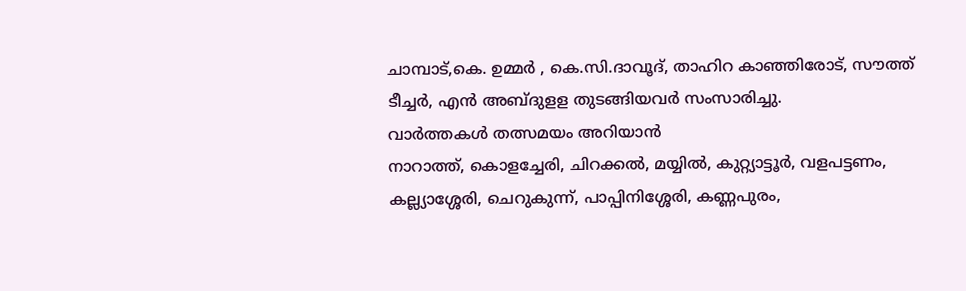ചാമ്പാട്,കെ. ഉമ്മർ , കെ.സി.ദാവൂദ്, താഹിറ കാഞ്ഞിരോട്, സൗത്ത് ടീച്ചർ, എൻ അബ്ദുളള തുടങ്ങിയവർ സംസാരിച്ചു.
വാർത്തകൾ തത്സമയം അറിയാൻ
നാറാത്ത്, കൊളച്ചേരി, ചിറക്കൽ, മയ്യിൽ, കുറ്റ്യാട്ടൂർ, വളപട്ടണം, കല്ല്യാശ്ശേരി, ചെറുകുന്ന്, പാപ്പിനിശ്ശേരി, കണ്ണപുരം,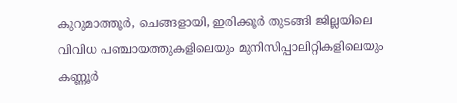കുറുമാത്തൂർ, ചെങ്ങളായി, ഇരിക്കൂർ തുടങ്ങി ജില്ലയിലെ വിവിധ പഞ്ചായത്തുകളിലെയും മുനിസിപ്പാലിറ്റികളിലെയും കണ്ണൂർ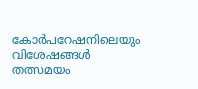കോർപറേഷനിലെയും വിശേഷങ്ങൾ തത്സമയം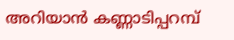അറിയാൻ കണ്ണാടിപ്പറമ്പ്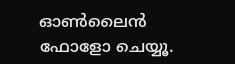ഓൺലൈൻ ഫോളോ ചെയ്യൂ.